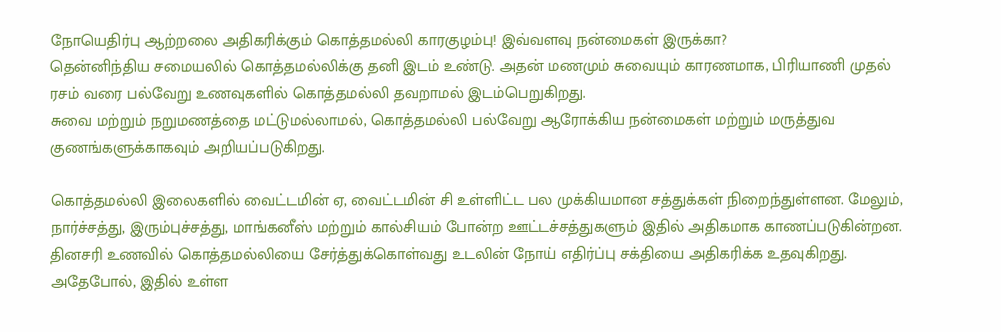நோயெதிர்பு ஆற்றலை அதிகரிக்கும் கொத்தமல்லி காரகுழம்பு! இவ்வளவு நன்மைகள் இருக்கா?
தென்னிந்திய சமையலில் கொத்தமல்லிக்கு தனி இடம் உண்டு. அதன் மணமும் சுவையும் காரணமாக, பிரியாணி முதல் ரசம் வரை பல்வேறு உணவுகளில் கொத்தமல்லி தவறாமல் இடம்பெறுகிறது.
சுவை மற்றும் நறுமணத்தை மட்டுமல்லாமல், கொத்தமல்லி பல்வேறு ஆரோக்கிய நன்மைகள் மற்றும் மருத்துவ குணங்களுக்காகவும் அறியப்படுகிறது.

கொத்தமல்லி இலைகளில் வைட்டமின் ஏ, வைட்டமின் சி உள்ளிட்ட பல முக்கியமான சத்துக்கள் நிறைந்துள்ளன. மேலும், நார்ச்சத்து, இரும்புச்சத்து, மாங்கனீஸ் மற்றும் கால்சியம் போன்ற ஊட்டச்சத்துகளும் இதில் அதிகமாக காணப்படுகின்றன.
தினசரி உணவில் கொத்தமல்லியை சேர்த்துக்கொள்வது உடலின் நோய் எதிர்ப்பு சக்தியை அதிகரிக்க உதவுகிறது. அதேபோல், இதில் உள்ள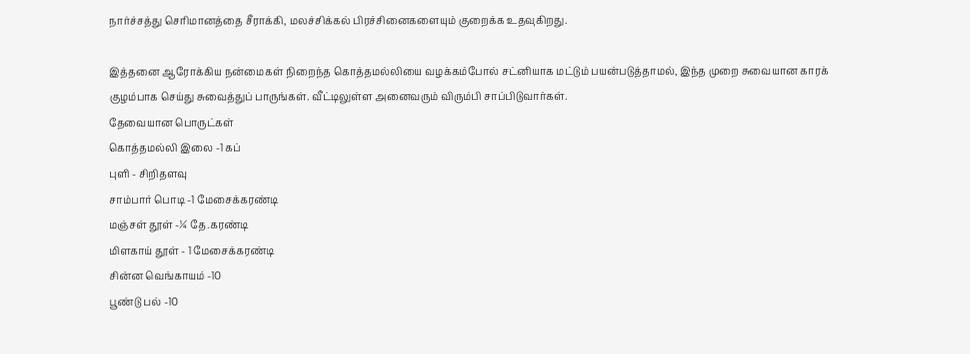நார்ச்சத்து செரிமானத்தை சீராக்கி, மலச்சிக்கல் பிரச்சினைகளையும் குறைக்க உதவுகிறது.

இத்தனை ஆரோக்கிய நன்மைகள் நிறைந்த கொத்தமல்லியை வழக்கம்போல் சட்னியாக மட்டும் பயன்படுத்தாமல், இந்த முறை சுவையான காரக் குழம்பாக செய்து சுவைத்துப் பாருங்கள். வீட்டிலுள்ள அனைவரும் விரும்பி சாப்பிடுவார்கள்.
தேவையான பொருட்கள்
கொத்தமல்லி இலை -1 கப்
புளி - சிறிதளவு
சாம்பார் பொடி -1 மேசைக்கரண்டி
மஞ்சள் தூள் -¼ தே.கரண்டி
மிளகாய் தூள் - 1 மேசைக்கரண்டி
சின்ன வெங்காயம் -10
பூண்டு பல் -10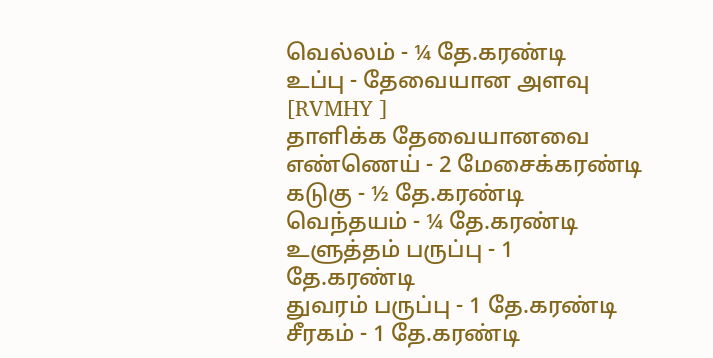வெல்லம் - ¼ தே.கரண்டி
உப்பு - தேவையான அளவு
[RVMHY ]
தாளிக்க தேவையானவை
எண்ணெய் - 2 மேசைக்கரண்டி
கடுகு - ½ தே.கரண்டி
வெந்தயம் - ¼ தே.கரண்டி
உளுத்தம் பருப்பு - 1 தே.கரண்டி
துவரம் பருப்பு - 1 தே.கரண்டி
சீரகம் - 1 தே.கரண்டி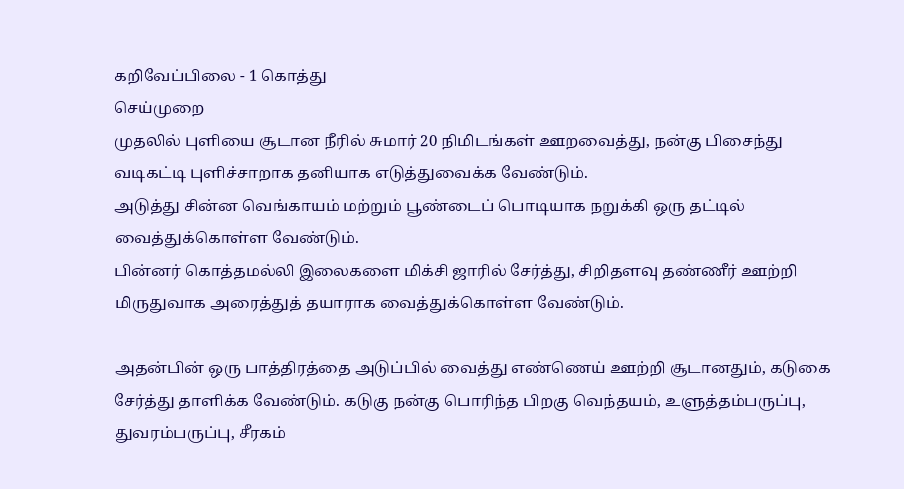கறிவேப்பிலை - 1 கொத்து
செய்முறை
முதலில் புளியை சூடான நீரில் சுமார் 20 நிமிடங்கள் ஊறவைத்து, நன்கு பிசைந்து வடிகட்டி புளிச்சாறாக தனியாக எடுத்துவைக்க வேண்டும்.
அடுத்து சின்ன வெங்காயம் மற்றும் பூண்டைப் பொடியாக நறுக்கி ஒரு தட்டில் வைத்துக்கொள்ள வேண்டும்.
பின்னர் கொத்தமல்லி இலைகளை மிக்சி ஜாரில் சேர்த்து, சிறிதளவு தண்ணீர் ஊற்றி மிருதுவாக அரைத்துத் தயாராக வைத்துக்கொள்ள வேண்டும்.

அதன்பின் ஒரு பாத்திரத்தை அடுப்பில் வைத்து எண்ணெய் ஊற்றி சூடானதும், கடுகை சேர்த்து தாளிக்க வேண்டும். கடுகு நன்கு பொரிந்த பிறகு வெந்தயம், உளுத்தம்பருப்பு, துவரம்பருப்பு, சீரகம்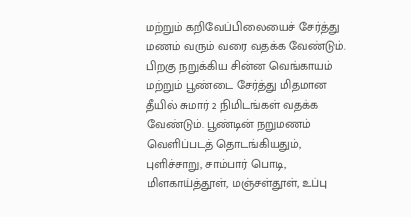மற்றும் கறிவேப்பிலையைச் சேர்த்து மணம் வரும் வரை வதக்க வேண்டும்.
பிறகு நறுக்கிய சின்ன வெங்காயம் மற்றும் பூண்டை சேர்த்து மிதமான தீயில் சுமார் 2 நிமிடங்கள் வதக்க வேண்டும். பூண்டின் நறுமணம் வெளிப்படத் தொடங்கியதும், புளிச்சாறு, சாம்பார் பொடி, மிளகாய்த்தூள், மஞ்சள்தூள், உப்பு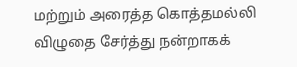மற்றும் அரைத்த கொத்தமல்லி விழுதை சேர்த்து நன்றாகக்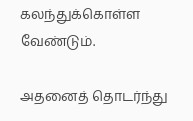கலந்துக்கொள்ள வேண்டும்.

அதனைத் தொடர்ந்து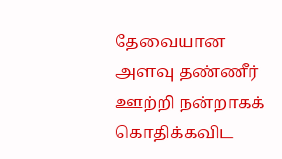தேவையான அளவு தண்ணீர் ஊற்றி நன்றாகக் கொதிக்கவிட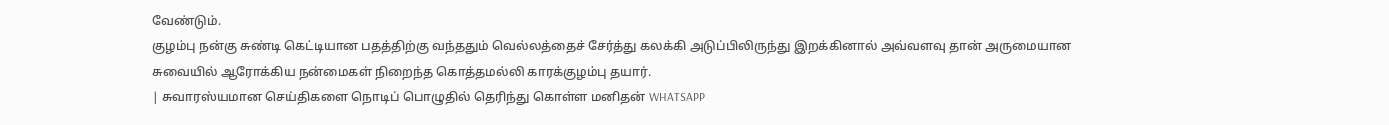வேண்டும்.
குழம்பு நன்கு சுண்டி கெட்டியான பதத்திற்கு வந்ததும் வெல்லத்தைச் சேர்த்து கலக்கி அடுப்பிலிருந்து இறக்கினால் அவ்வளவு தான் அருமையான சுவையில் ஆரோக்கிய நன்மைகள் நிறைந்த கொத்தமல்லி காரக்குழம்பு தயார்.
| சுவாரஸ்யமான செய்திகளை நொடிப் பொழுதில் தெரிந்து கொள்ள மனிதன் WHATSAPP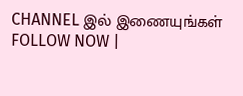CHANNEL இல் இணையுங்கள் FOLLOW NOW |